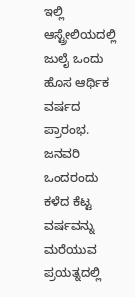ಇಲ್ಲಿ ಆಸ್ಟ್ರೇಲಿಯದಲ್ಲಿ ಜುಲೈ ಒಂದು ಹೊಸ ಆರ್ಥಿಕ ವರ್ಷದ ಪ್ರಾರಂಭ. ಜನವರಿ ಒಂದರಂದು ಕಳೆದ ಕೆಟ್ಟ ವರ್ಷವನ್ನು ಮರೆಯುವ ಪ್ರಯತ್ನದಲ್ಲಿ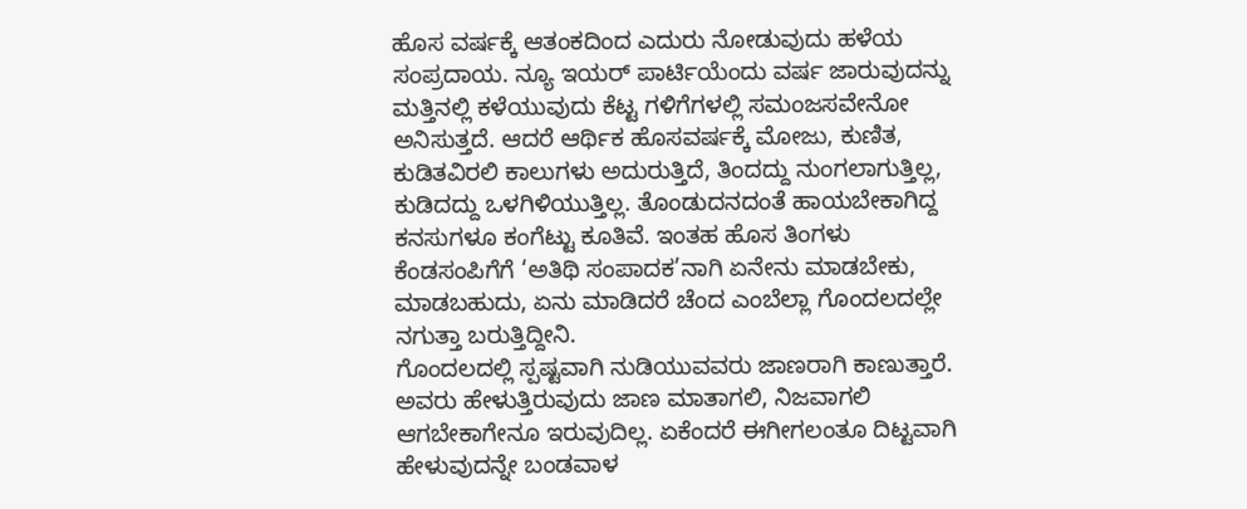ಹೊಸ ವರ್ಷಕ್ಕೆ ಆತಂಕದಿಂದ ಎದುರು ನೋಡುವುದು ಹಳೆಯ ಸಂಪ್ರದಾಯ. ನ್ಯೂ ಇಯರ್ ಪಾರ್ಟಿಯೆಂದು ವರ್ಷ ಜಾರುವುದನ್ನು ಮತ್ತಿನಲ್ಲಿ ಕಳೆಯುವುದು ಕೆಟ್ಟ ಗಳಿಗೆಗಳಲ್ಲಿ ಸಮಂಜಸವೇನೋ ಅನಿಸುತ್ತದೆ. ಆದರೆ ಆರ್ಥಿಕ ಹೊಸವರ್ಷಕ್ಕೆ ಮೋಜು, ಕುಣಿತ, ಕುಡಿತವಿರಲಿ ಕಾಲುಗಳು ಅದುರುತ್ತಿದೆ, ತಿಂದದ್ದು ನುಂಗಲಾಗುತ್ತಿಲ್ಲ, ಕುಡಿದದ್ದು ಒಳಗಿಳಿಯುತ್ತಿಲ್ಲ. ತೊಂಡುದನದಂತೆ ಹಾಯಬೇಕಾಗಿದ್ದ ಕನಸುಗಳೂ ಕಂಗೆಟ್ಟು ಕೂತಿವೆ. ಇಂತಹ ಹೊಸ ತಿಂಗಳು ಕೆಂಡಸಂಪಿಗೆಗೆ ‘ಅತಿಥಿ ಸಂಪಾದಕ’ನಾಗಿ ಏನೇನು ಮಾಡಬೇಕು, ಮಾಡಬಹುದು, ಏನು ಮಾಡಿದರೆ ಚೆಂದ ಎಂಬೆಲ್ಲಾ ಗೊಂದಲದಲ್ಲೇ ನಗುತ್ತಾ ಬರುತ್ತಿದ್ದೀನಿ.
ಗೊಂದಲದಲ್ಲಿ ಸ್ಪಷ್ಟವಾಗಿ ನುಡಿಯುವವರು ಜಾಣರಾಗಿ ಕಾಣುತ್ತಾರೆ. ಅವರು ಹೇಳುತ್ತಿರುವುದು ಜಾಣ ಮಾತಾಗಲಿ, ನಿಜವಾಗಲಿ ಆಗಬೇಕಾಗೇನೂ ಇರುವುದಿಲ್ಲ. ಏಕೆಂದರೆ ಈಗೀಗಲಂತೂ ದಿಟ್ಟವಾಗಿ ಹೇಳುವುದನ್ನೇ ಬಂಡವಾಳ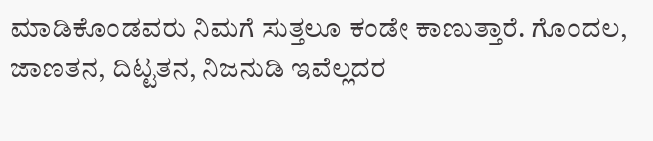ಮಾಡಿಕೊಂಡವರು ನಿಮಗೆ ಸುತ್ತಲೂ ಕಂಡೇ ಕಾಣುತ್ತಾರೆ. ಗೊಂದಲ, ಜಾಣತನ, ದಿಟ್ಟತನ, ನಿಜನುಡಿ ಇವೆಲ್ಲದರ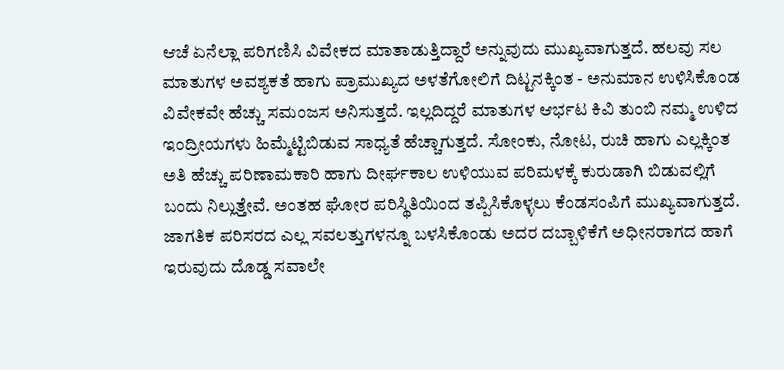ಆಚೆ ಏನೆಲ್ಲಾ ಪರಿಗಣಿಸಿ ವಿವೇಕದ ಮಾತಾಡುತ್ತಿದ್ದಾರೆ ಅನ್ನುವುದು ಮುಖ್ಯವಾಗುತ್ತದೆ. ಹಲವು ಸಲ ಮಾತುಗಳ ಅವಶ್ಯಕತೆ ಹಾಗು ಪ್ರಾಮುಖ್ಯದ ಅಳತೆಗೋಲಿಗೆ ದಿಟ್ಟನಕ್ಕಿಂತ - ಅನುಮಾನ ಉಳಿಸಿಕೊಂಡ ವಿವೇಕವೇ ಹೆಚ್ಚು ಸಮಂಜಸ ಅನಿಸುತ್ತದೆ. ಇಲ್ಲದಿದ್ದರೆ ಮಾತುಗಳ ಆರ್ಭಟ ಕಿವಿ ತುಂಬಿ ನಮ್ಮ ಉಳಿದ ಇಂದ್ರೀಯಗಳು ಹಿಮ್ಮೆಟ್ಟಿಬಿಡುವ ಸಾಧ್ಯತೆ ಹೆಚ್ಚಾಗುತ್ತದೆ. ಸೋಂಕು, ನೋಟ, ರುಚಿ ಹಾಗು ಎಲ್ಲಕ್ಕಿಂತ ಅತಿ ಹೆಚ್ಚು ಪರಿಣಾಮಕಾರಿ ಹಾಗು ದೀರ್ಘಕಾಲ ಉಳಿಯುವ ಪರಿಮಳಕ್ಕೆ ಕುರುಡಾಗಿ ಬಿಡುವಲ್ಲಿಗೆ ಬಂದು ನಿಲ್ಲುತ್ತೇವೆ. ಅಂತಹ ಘೋರ ಪರಿಸ್ಥಿತಿಯಿಂದ ತಪ್ಪಿಸಿಕೊಳ್ಳಲು ಕೆಂಡಸಂಪಿಗೆ ಮುಖ್ಯವಾಗುತ್ತದೆ.
ಜಾಗತಿಕ ಪರಿಸರದ ಎಲ್ಲ ಸವಲತ್ತುಗಳನ್ನೂ ಬಳಸಿಕೊಂಡು ಅದರ ದಬ್ಬಾಳಿಕೆಗೆ ಅಧೀನರಾಗದ ಹಾಗೆ ಇರುವುದು ದೊಡ್ಡ ಸವಾಲೇ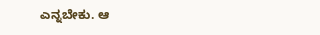ಎನ್ನಬೇಕು. ಆ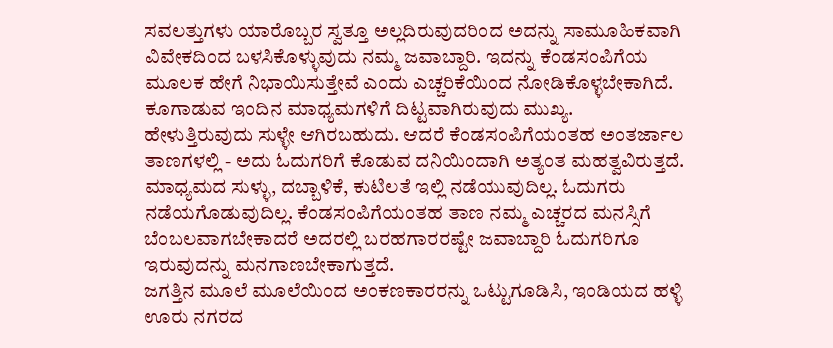ಸವಲತ್ತುಗಳು ಯಾರೊಬ್ಬರ ಸ್ವತ್ತೂ ಅಲ್ಲದಿರುವುದರಿಂದ ಅದನ್ನು ಸಾಮೂಹಿಕವಾಗಿ ವಿವೇಕದಿಂದ ಬಳಸಿಕೊಳ್ಳುವುದು ನಮ್ಮ ಜವಾಬ್ದಾರಿ. ಇದನ್ನು ಕೆಂಡಸಂಪಿಗೆಯ ಮೂಲಕ ಹೇಗೆ ನಿಭಾಯಿಸುತ್ತೇವೆ ಎಂದು ಎಚ್ಚರಿಕೆಯಿಂದ ನೋಡಿಕೊಳ್ಳಬೇಕಾಗಿದೆ. ಕೂಗಾಡುವ ಇಂದಿನ ಮಾಧ್ಯಮಗಳಿಗೆ ದಿಟ್ಟವಾಗಿರುವುದು ಮುಖ್ಯ. ಹೇಳುತ್ತಿರುವುದು ಸುಳ್ಳೇ ಆಗಿರಬಹುದು. ಆದರೆ ಕೆಂಡಸಂಪಿಗೆಯಂತಹ ಅಂತರ್ಜಾಲ ತಾಣಗಳಲ್ಲಿ - ಅದು ಓದುಗರಿಗೆ ಕೊಡುವ ದನಿಯಿಂದಾಗಿ ಅತ್ಯಂತ ಮಹತ್ವವಿರುತ್ತದೆ. ಮಾಧ್ಯಮದ ಸುಳ್ಳು, ದಬ್ಬಾಳಿಕೆ, ಕುಟಿಲತೆ ಇಲ್ಲಿ ನಡೆಯುವುದಿಲ್ಲ. ಓದುಗರು ನಡೆಯಗೊಡುವುದಿಲ್ಲ. ಕೆಂಡಸಂಪಿಗೆಯಂತಹ ತಾಣ ನಮ್ಮ ಎಚ್ಚರದ ಮನಸ್ಸಿಗೆ ಬೆಂಬಲವಾಗಬೇಕಾದರೆ ಅದರಲ್ಲಿ ಬರಹಗಾರರಷ್ಟೇ ಜವಾಬ್ದಾರಿ ಓದುಗರಿಗೂ ಇರುವುದನ್ನು ಮನಗಾಣಬೇಕಾಗುತ್ತದೆ.
ಜಗತ್ತಿನ ಮೂಲೆ ಮೂಲೆಯಿಂದ ಅಂಕಣಕಾರರನ್ನು ಒಟ್ಟುಗೂಡಿಸಿ, ಇಂಡಿಯದ ಹಳ್ಳಿ ಊರು ನಗರದ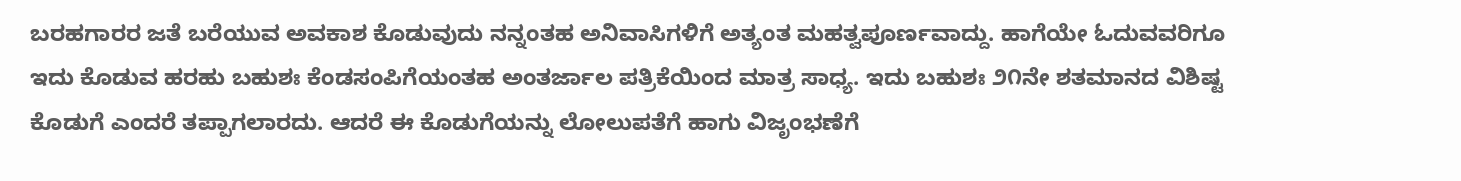ಬರಹಗಾರರ ಜತೆ ಬರೆಯುವ ಅವಕಾಶ ಕೊಡುವುದು ನನ್ನಂತಹ ಅನಿವಾಸಿಗಳಿಗೆ ಅತ್ಯಂತ ಮಹತ್ವಪೂರ್ಣವಾದ್ದು. ಹಾಗೆಯೇ ಓದುವವರಿಗೂ ಇದು ಕೊಡುವ ಹರಹು ಬಹುಶಃ ಕೆಂಡಸಂಪಿಗೆಯಂತಹ ಅಂತರ್ಜಾಲ ಪತ್ರಿಕೆಯಿಂದ ಮಾತ್ರ ಸಾಧ್ಯ. ಇದು ಬಹುಶಃ ೨೧ನೇ ಶತಮಾನದ ವಿಶಿಷ್ಟ ಕೊಡುಗೆ ಎಂದರೆ ತಪ್ಪಾಗಲಾರದು. ಆದರೆ ಈ ಕೊಡುಗೆಯನ್ನು ಲೋಲುಪತೆಗೆ ಹಾಗು ವಿಜೃಂಭಣೆಗೆ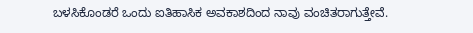ಬಳಸಿಕೊಂಡರೆ ಒಂದು ಐತಿಹಾಸಿಕ ಅವಕಾಶದಿಂದ ನಾವು ವಂಚಿತರಾಗುತ್ತೇವೆ.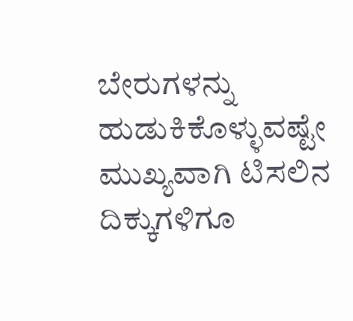ಬೇರುಗಳನ್ನು ಹುಡುಕಿಕೊಳ್ಳುವಷ್ಟೇ ಮುಖ್ಯವಾಗಿ ಟಿಸಲಿನ ದಿಕ್ಕುಗಳಿಗೂ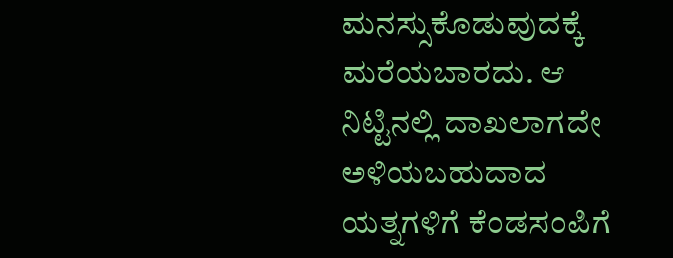ಮನಸ್ಸುಕೊಡುವುದಕ್ಕೆ ಮರೆಯಬಾರದು. ಆ ನಿಟ್ಟಿನಲ್ಲಿ ದಾಖಲಾಗದೇ ಅಳಿಯಬಹುದಾದ ಯತ್ನಗಳಿಗೆ ಕೆಂಡಸಂಪಿಗೆ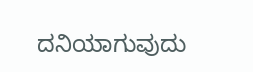ದನಿಯಾಗುವುದು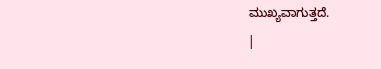ಮುಖ್ಯವಾಗುತ್ತದೆ.
|